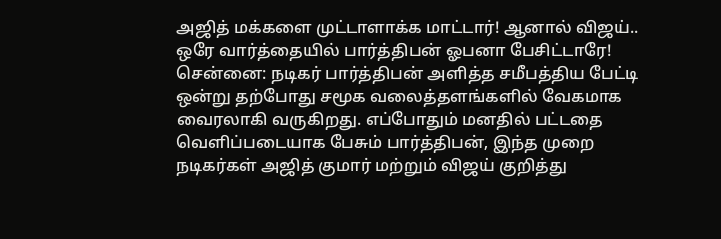அஜித் மக்களை முட்டாளாக்க மாட்டார்! ஆனால் விஜய்.. ஒரே வார்த்தையில் பார்த்திபன் ஓபனா பேசிட்டாரே!
சென்னை: நடிகர் பார்த்திபன் அளித்த சமீபத்திய பேட்டி ஒன்று தற்போது சமூக வலைத்தளங்களில் வேகமாக வைரலாகி வருகிறது. எப்போதும் மனதில் பட்டதை வெளிப்படையாக பேசும் பார்த்திபன், இந்த முறை நடிகர்கள் அஜித் குமார் மற்றும் விஜய் குறித்து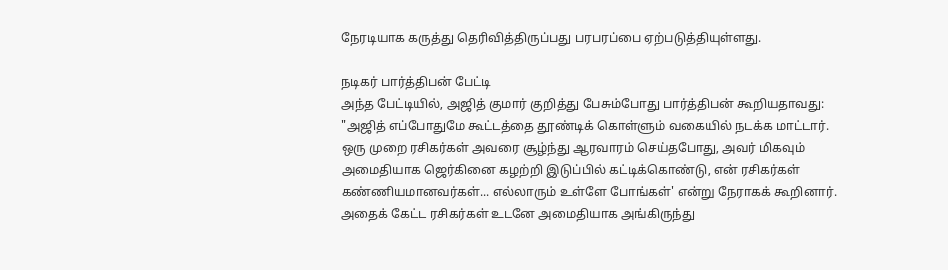நேரடியாக கருத்து தெரிவித்திருப்பது பரபரப்பை ஏற்படுத்தியுள்ளது.

நடிகர் பார்த்திபன் பேட்டி
அந்த பேட்டியில், அஜித் குமார் குறித்து பேசும்போது பார்த்திபன் கூறியதாவது: "அஜித் எப்போதுமே கூட்டத்தை தூண்டிக் கொள்ளும் வகையில் நடக்க மாட்டார். ஒரு முறை ரசிகர்கள் அவரை சூழ்ந்து ஆரவாரம் செய்தபோது, அவர் மிகவும் அமைதியாக ஜெர்கினை கழற்றி இடுப்பில் கட்டிக்கொண்டு, என் ரசிகர்கள் கண்ணியமானவர்கள்... எல்லாரும் உள்ளே போங்கள்' என்று நேராகக் கூறினார். அதைக் கேட்ட ரசிகர்கள் உடனே அமைதியாக அங்கிருந்து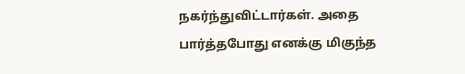நகர்ந்துவிட்டார்கள். அதை பார்த்தபோது எனக்கு மிகுந்த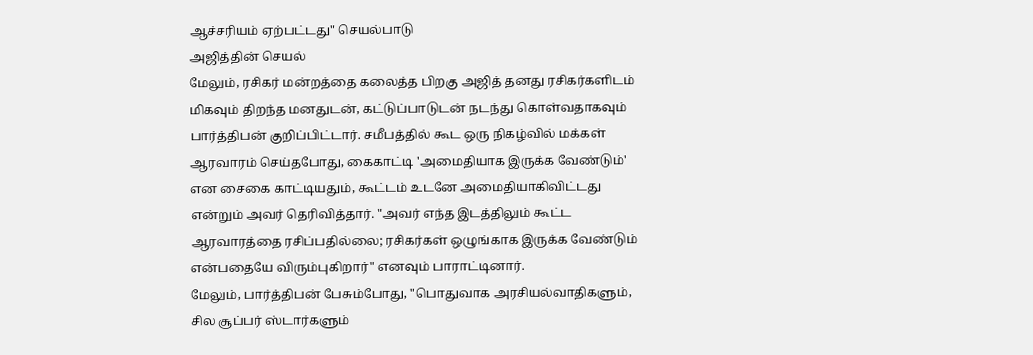ஆச்சரியம் ஏற்பட்டது" செயல்பாடு
அஜித்தின் செயல்
மேலும், ரசிகர் மன்றத்தை கலைத்த பிறகு அஜித் தனது ரசிகர்களிடம் மிகவும் திறந்த மனதுடன், கட்டுப்பாடுடன் நடந்து கொள்வதாகவும் பார்த்திபன் குறிப்பிட்டார். சமீபத்தில் கூட ஒரு நிகழ்வில் மக்கள் ஆரவாரம் செய்தபோது, கைகாட்டி 'அமைதியாக இருக்க வேண்டும்' என சைகை காட்டியதும், கூட்டம் உடனே அமைதியாகிவிட்டது என்றும் அவர் தெரிவித்தார். "அவர் எந்த இடத்திலும் கூட்ட ஆரவாரத்தை ரசிப்பதில்லை; ரசிகர்கள் ஒழுங்காக இருக்க வேண்டும் என்பதையே விரும்புகிறார்" எனவும் பாராட்டினார்.
மேலும், பார்த்திபன் பேசும்போது, "பொதுவாக அரசியல்வாதிகளும், சில சூப்பர் ஸ்டார்களும்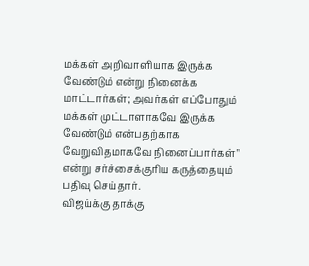மக்கள் அறிவாளியாக இருக்க வேண்டும் என்று நினைக்க மாட்டார்கள்; அவர்கள் எப்போதும் மக்கள் முட்டாளாகவே இருக்க வேண்டும் என்பதற்காக வேறுவிதமாகவே நினைப்பார்கள்" என்று சர்ச்சைக்குரிய கருத்தையும் பதிவு செய்தார்.
விஜய்க்கு தாக்கு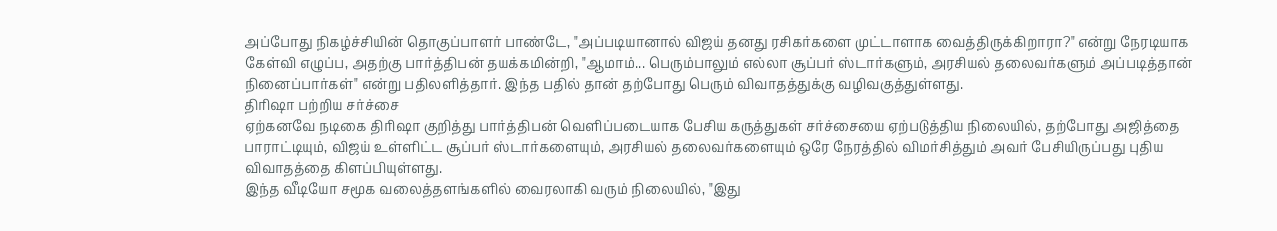அப்போது நிகழ்ச்சியின் தொகுப்பாளர் பாண்டே, "அப்படியானால் விஜய் தனது ரசிகர்களை முட்டாளாக வைத்திருக்கிறாரா?" என்று நேரடியாக கேள்வி எழுப்ப, அதற்கு பார்த்திபன் தயக்கமின்றி, "ஆமாம்... பெரும்பாலும் எல்லா சூப்பர் ஸ்டார்களும், அரசியல் தலைவர்களும் அப்படித்தான் நினைப்பார்கள்" என்று பதிலளித்தார். இந்த பதில் தான் தற்போது பெரும் விவாதத்துக்கு வழிவகுத்துள்ளது.
திரிஷா பற்றிய சர்ச்சை
ஏற்கனவே நடிகை திரிஷா குறித்து பார்த்திபன் வெளிப்படையாக பேசிய கருத்துகள் சர்ச்சையை ஏற்படுத்திய நிலையில், தற்போது அஜித்தை பாராட்டியும், விஜய் உள்ளிட்ட சூப்பர் ஸ்டார்களையும், அரசியல் தலைவர்களையும் ஒரே நேரத்தில் விமர்சித்தும் அவர் பேசியிருப்பது புதிய விவாதத்தை கிளப்பியுள்ளது.
இந்த வீடியோ சமூக வலைத்தளங்களில் வைரலாகி வரும் நிலையில், "இது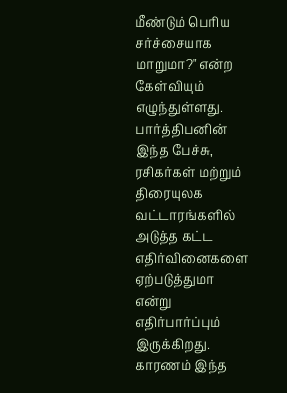மீண்டும் பெரிய சர்ச்சையாக மாறுமா?" என்ற கேள்வியும் எழுந்துள்ளது. பார்த்திபனின் இந்த பேச்சு, ரசிகர்கள் மற்றும் திரையுலக வட்டாரங்களில் அடுத்த கட்ட எதிர்வினைகளை ஏற்படுத்துமா என்று எதிர்பார்ப்பும் இருக்கிறது. காரணம் இந்த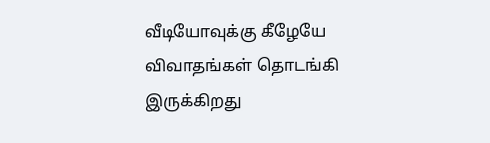வீடியோவுக்கு கீழேயே விவாதங்கள் தொடங்கி இருக்கிறது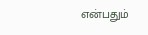என்பதும்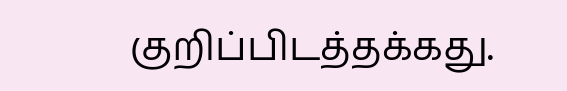குறிப்பிடத்தக்கது.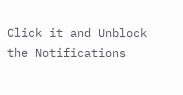Click it and Unblock the Notifications